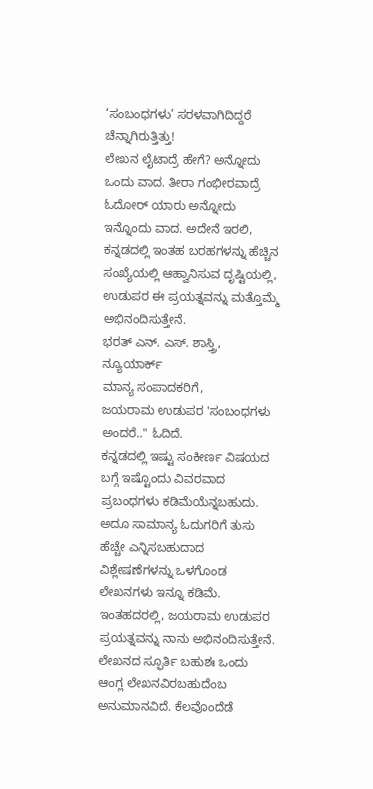‘ಸಂಬಂಧಗಳು’ ಸರಳವಾಗಿದಿದ್ದರೆ ಚೆನ್ನಾಗಿರುತ್ತಿತ್ತು!
ಲೇಖನ ಲೈಟಾದ್ರೆ ಹೇಗೆ? ಅನ್ನೋದು ಒಂದು ವಾದ. ತೀರಾ ಗಂಭೀರವಾದ್ರೆ ಓದೋರ್ ಯಾರು ಅನ್ನೋದು ಇನ್ನೊಂದು ವಾದ. ಅದೇನೆ ಇರಲಿ, ಕನ್ನಡದಲ್ಲಿ ಇಂತಹ ಬರಹಗಳನ್ನು ಹೆಚ್ಚಿನ ಸಂಖ್ಯೆಯಲ್ಲಿ ಆಹ್ವಾನಿಸುವ ದೃಷ್ಟಿಯಲ್ಲಿ, ಉಡುಪರ ಈ ಪ್ರಯತ್ನವನ್ನು ಮತ್ತೊಮ್ಮೆ ಅಭಿನಂದಿಸುತ್ತೇನೆ.
ಭರತ್ ಎನ್. ಎಸ್. ಶಾಸ್ತ್ರಿ, ನ್ಯೂಯಾರ್ಕ್
ಮಾನ್ಯ ಸಂಪಾದಕರಿಗೆ,
ಜಯರಾಮ ಉಡುಪರ 'ಸಂಬಂಧಗಳು ಅಂದರೆ.." ಓದಿದೆ.
ಕನ್ನಡದಲ್ಲಿ ಇಷ್ಟು ಸಂಕೀರ್ಣ ವಿಷಯದ ಬಗ್ಗೆ ಇಷ್ಟೊಂದು ವಿವರವಾದ ಪ್ರಬಂಧಗಳು ಕಡಿಮೆಯೆನ್ನಬಹುದು. ಅದೂ ಸಾಮಾನ್ಯ ಓದುಗರಿಗೆ ತುಸು ಹೆಚ್ಚೇ ಎನ್ನಿಸಬಹುದಾದ ವಿಶ್ಲೇಷಣೆಗಳನ್ನು ಒಳಗೊಂಡ ಲೇಖನಗಳು ಇನ್ನೂ ಕಡಿಮೆ. ಇಂತಹದರಲ್ಲಿ, ಜಯರಾಮ ಉಡುಪರ ಪ್ರಯತ್ನವನ್ನು ನಾನು ಅಭಿನಂದಿಸುತ್ತೇನೆ.
ಲೇಖನದ ಸ್ಫೂರ್ತಿ ಬಹುಶಃ ಒಂದು ಆಂಗ್ಲ ಲೇಖನವಿರಬಹುದೆಂಬ ಅನುಮಾನವಿದೆ. ಕೆಲವೊಂದೆಡೆ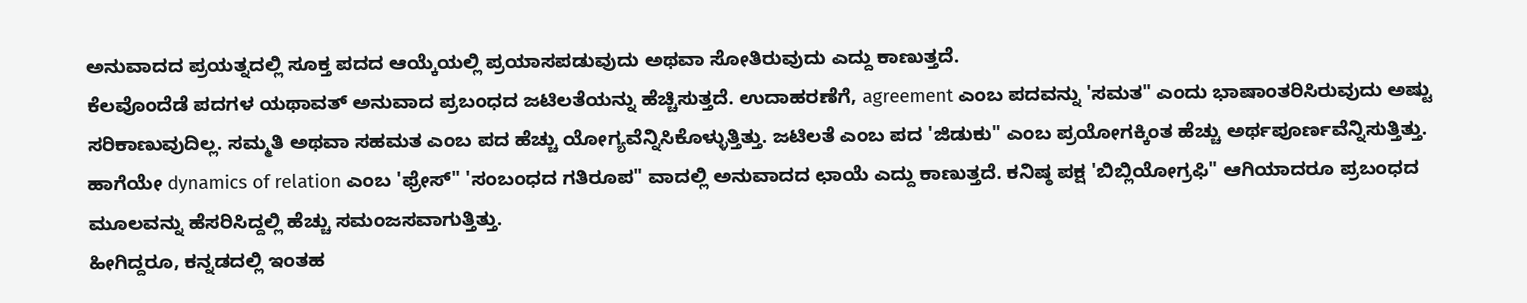ಅನುವಾದದ ಪ್ರಯತ್ನದಲ್ಲಿ ಸೂಕ್ತ ಪದದ ಆಯ್ಕೆಯಲ್ಲಿ ಪ್ರಯಾಸಪಡುವುದು ಅಥವಾ ಸೋತಿರುವುದು ಎದ್ದು ಕಾಣುತ್ತದೆ.
ಕೆಲವೊಂದೆಡೆ ಪದಗಳ ಯಥಾವತ್ ಅನುವಾದ ಪ್ರಬಂಧದ ಜಟಿಲತೆಯನ್ನು ಹೆಚ್ಚಿಸುತ್ತದೆ. ಉದಾಹರಣೆಗೆ, agreement ಎಂಬ ಪದವನ್ನು 'ಸಮತ" ಎಂದು ಭಾಷಾಂತರಿಸಿರುವುದು ಅಷ್ಟು ಸರಿಕಾಣುವುದಿಲ್ಲ. ಸಮ್ಮತಿ ಅಥವಾ ಸಹಮತ ಎಂಬ ಪದ ಹೆಚ್ಚು ಯೋಗ್ಯವೆನ್ನಿಸಿಕೊಳ್ಳುತ್ತಿತ್ತು. ಜಟಿಲತೆ ಎಂಬ ಪದ 'ಜಿಡುಕು" ಎಂಬ ಪ್ರಯೋಗಕ್ಕಿಂತ ಹೆಚ್ಚು ಅರ್ಥಪೂರ್ಣವೆನ್ನಿಸುತ್ತಿತ್ತು.
ಹಾಗೆಯೇ dynamics of relation ಎಂಬ 'ಫ್ರೇಸ್" 'ಸಂಬಂಧದ ಗತಿರೂಪ" ವಾದಲ್ಲಿ ಅನುವಾದದ ಛಾಯೆ ಎದ್ದು ಕಾಣುತ್ತದೆ. ಕನಿಷ್ಠ ಪಕ್ಷ 'ಬಿಬ್ಲಿಯೋಗ್ರಫಿ" ಆಗಿಯಾದರೂ ಪ್ರಬಂಧದ ಮೂಲವನ್ನು ಹೆಸರಿಸಿದ್ದಲ್ಲಿ ಹೆಚ್ಚು ಸಮಂಜಸವಾಗುತ್ತಿತ್ತು.
ಹೀಗಿದ್ದರೂ, ಕನ್ನಡದಲ್ಲಿ ಇಂತಹ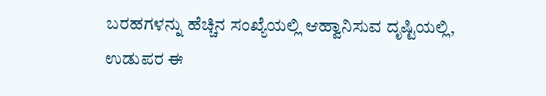ಬರಹಗಳನ್ನು ಹೆಚ್ಚಿನ ಸಂಖ್ಯೆಯಲ್ಲಿ ಆಹ್ವಾನಿಸುವ ದೃಷ್ಟಿಯಲ್ಲಿ, ಉಡುಪರ ಈ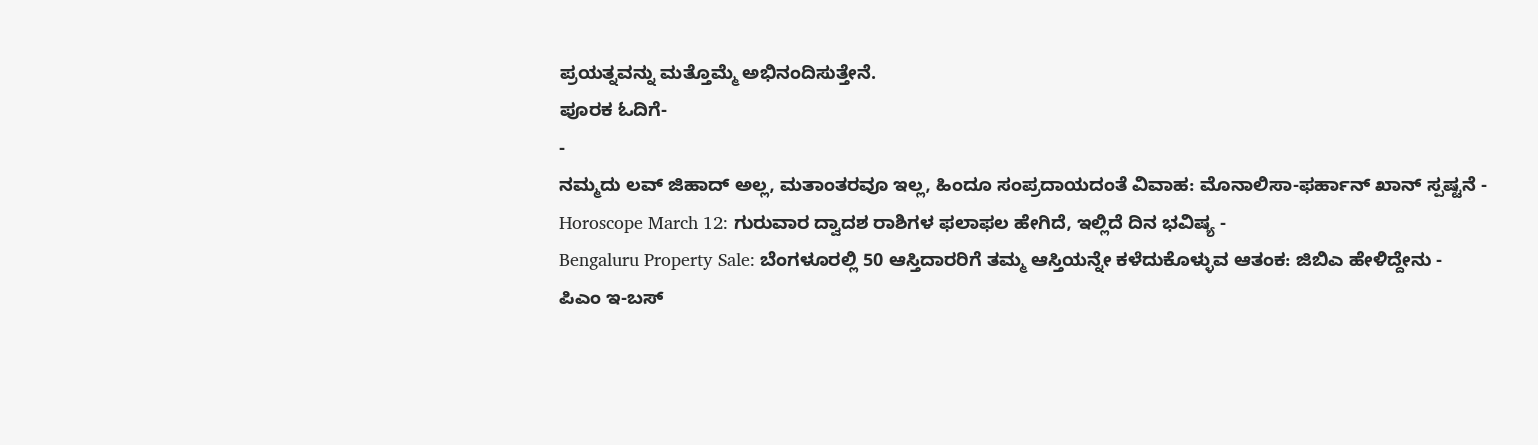ಪ್ರಯತ್ನವನ್ನು ಮತ್ತೊಮ್ಮೆ ಅಭಿನಂದಿಸುತ್ತೇನೆ.
ಪೂರಕ ಓದಿಗೆ-
-
ನಮ್ಮದು ಲವ್ ಜಿಹಾದ್ ಅಲ್ಲ, ಮತಾಂತರವೂ ಇಲ್ಲ, ಹಿಂದೂ ಸಂಪ್ರದಾಯದಂತೆ ವಿವಾಹ: ಮೊನಾಲಿಸಾ-ಫರ್ಹಾನ್ ಖಾನ್ ಸ್ಪಷ್ಟನೆ -
Horoscope March 12: ಗುರುವಾರ ದ್ವಾದಶ ರಾಶಿಗಳ ಫಲಾಫಲ ಹೇಗಿದೆ, ಇಲ್ಲಿದೆ ದಿನ ಭವಿಷ್ಯ -
Bengaluru Property Sale: ಬೆಂಗಳೂರಲ್ಲಿ 50 ಆಸ್ತಿದಾರರಿಗೆ ತಮ್ಮ ಆಸ್ತಿಯನ್ನೇ ಕಳೆದುಕೊಳ್ಳುವ ಆತಂಕ: ಜಿಬಿಎ ಹೇಳಿದ್ದೇನು -
ಪಿಎಂ ಇ-ಬಸ್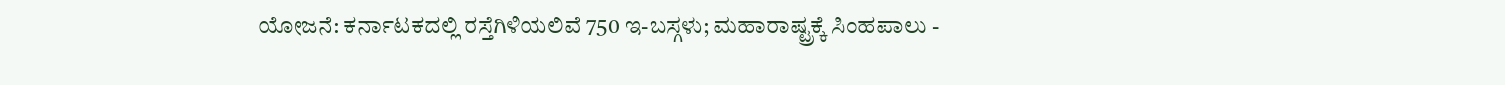ಯೋಜನೆ: ಕರ್ನಾಟಕದಲ್ಲಿ ರಸ್ತೆಗಿಳಿಯಲಿವೆ 750 ಇ-ಬಸ್ಗಳು; ಮಹಾರಾಷ್ಟ್ರಕ್ಕೆ ಸಿಂಹಪಾಲು -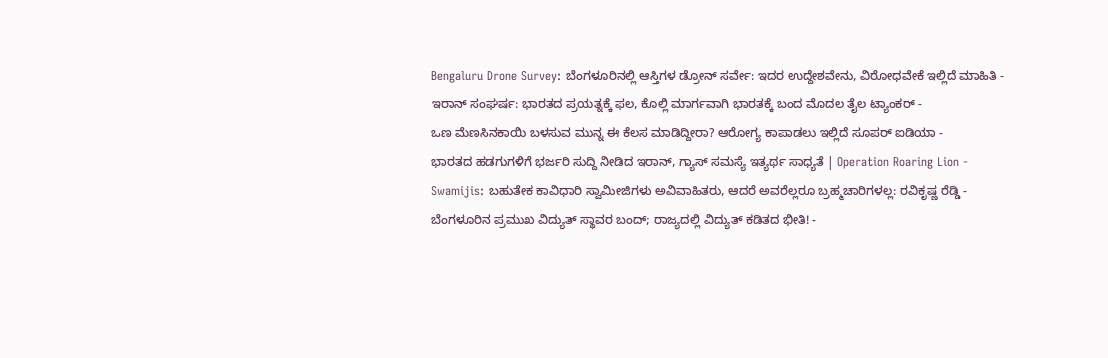Bengaluru Drone Survey: ಬೆಂಗಳೂರಿನಲ್ಲಿ ಆಸ್ತಿಗಳ ಡ್ರೋನ್ ಸರ್ವೇ: ಇದರ ಉದ್ದೇಶವೇನು, ವಿರೋಧವೇಕೆ ಇಲ್ಲಿದೆ ಮಾಹಿತಿ -
ಇರಾನ್ ಸಂಘರ್ಷ: ಭಾರತದ ಪ್ರಯತ್ನಕ್ಕೆ ಫಲ, ಕೊಲ್ಲಿ ಮಾರ್ಗವಾಗಿ ಭಾರತಕ್ಕೆ ಬಂದ ಮೊದಲ ತೈಲ ಟ್ಯಾಂಕರ್ -
ಒಣ ಮೆಣಸಿನಕಾಯಿ ಬಳಸುವ ಮುನ್ನ ಈ ಕೆಲಸ ಮಾಡಿದ್ದೀರಾ? ಆರೋಗ್ಯ ಕಾಪಾಡಲು ಇಲ್ಲಿದೆ ಸೂಪರ್ ಐಡಿಯಾ -
ಭಾರತದ ಹಡಗುಗಳಿಗೆ ಭರ್ಜರಿ ಸುದ್ದಿ ನೀಡಿದ ಇರಾನ್, ಗ್ಯಾಸ್ ಸಮಸ್ಯೆ ಇತ್ಯರ್ಥ ಸಾಧ್ಯತೆ | Operation Roaring Lion -
Swamijis: ಬಹುತೇಕ ಕಾವಿಧಾರಿ ಸ್ವಾಮೀಜಿಗಳು ಅವಿವಾಹಿತರು, ಆದರೆ ಅವರೆಲ್ಲರೂ ಬ್ರಹ್ಮಚಾರಿಗಳಲ್ಲ: ರವಿಕೃಷ್ಣ ರೆಡ್ಡಿ -
ಬೆಂಗಳೂರಿನ ಪ್ರಮುಖ ವಿದ್ಯುತ್ ಸ್ಥಾವರ ಬಂದ್; ರಾಜ್ಯದಲ್ಲಿ ವಿದ್ಯುತ್ ಕಡಿತದ ಭೀತಿ! -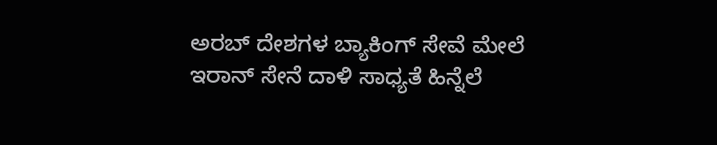ಅರಬ್ ದೇಶಗಳ ಬ್ಯಾಕಿಂಗ್ ಸೇವೆ ಮೇಲೆ ಇರಾನ್ ಸೇನೆ ದಾಳಿ ಸಾಧ್ಯತೆ ಹಿನ್ನೆಲೆ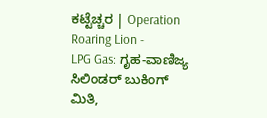ಕಟ್ಟೆಚ್ಚರ | Operation Roaring Lion -
LPG Gas: ಗೃಹ-ವಾಣಿಜ್ಯ ಸಿಲಿಂಡರ್ ಬುಕಿಂಗ್ ಮಿತಿ,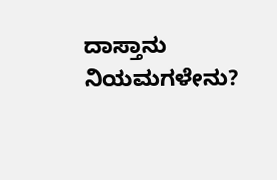ದಾಸ್ತಾನು ನಿಯಮಗಳೇನು?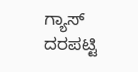ಗ್ಯಾಸ್ ದರಪಟ್ಟಿ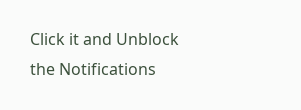Click it and Unblock the Notifications